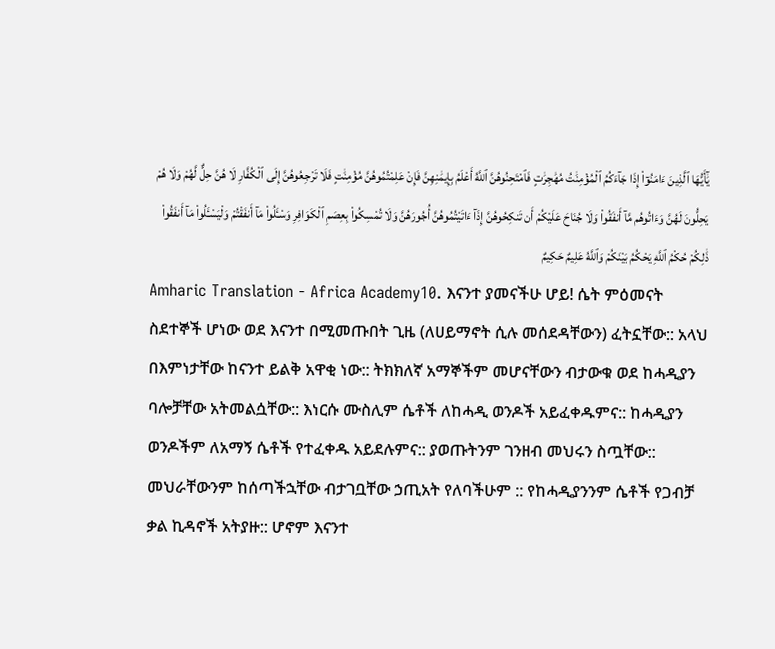يَٰٓأَيُّهَا ٱلَّذِينَ ءَامَنُوٓا۟ إِذَا جَآءَكُمُ ٱلْمُؤْمِنَٰتُ مُهَٰجِرَٰتٍ فَٱمْتَحِنُوهُنَّ ٱللَّهُ أَعْلَمُ بِإِيمَٰنِهِنَّ فَإِنْ عَلِمْتُمُوهُنَّ مُؤْمِنَٰتٍ فَلَا تَرْجِعُوهُنَّ إِلَى ٱلْكُفَّارِ لَا هُنَّ حِلٌّ لَّهُمْ وَلَا هُمْ يَحِلُّونَ لَهُنَّ وَءَاتُوهُم مَّآ أَنفَقُوا۟ وَلَا جُنَاحَ عَلَيْكُمْ أَن تَنكِحُوهُنَّ إِذَآ ءَاتَيْتُمُوهُنَّ أُجُورَهُنَّ وَلَا تُمْسِكُوا۟ بِعِصَمِ ٱلْكَوَافِرِ وَسْـَٔلُوا۟ مَآ أَنفَقْتُمْ وَلْيَسْـَٔلُوا۟ مَآ أَنفَقُوا۟ ذَٰلِكُمْ حُكْمُ ٱللَّهِ يَحْكُمُ بَيْنَكُمْ وَٱللَّهُ عَلِيمٌ حَكِيمٌ
Amharic Translation - Africa Academy10. እናንተ ያመናችሁ ሆይ! ሴት ምዕመናት ስደተኞች ሆነው ወደ እናንተ በሚመጡበት ጊዜ (ለሀይማኖት ሲሉ መሰደዳቸውን) ፈትኗቸው:: አላህ በእምነታቸው ከናንተ ይልቅ አዋቂ ነው:: ትክክለኛ አማኞችም መሆናቸውን ብታውቁ ወደ ከሓዲያን ባሎቻቸው አትመልሷቸው:: እነርሱ ሙስሊም ሴቶች ለከሓዲ ወንዶች አይፈቀዱምና:: ከሓዲያን ወንዶችም ለአማኝ ሴቶች የተፈቀዱ አይደሉምና:: ያወጡትንም ገንዘብ መህሩን ስጧቸው:: መህራቸውንም ከሰጣችኋቸው ብታገቧቸው ኃጢአት የለባችሁም :: የከሓዲያንንም ሴቶች የጋብቻ ቃል ኪዳኖች አትያዙ:: ሆኖም እናንተ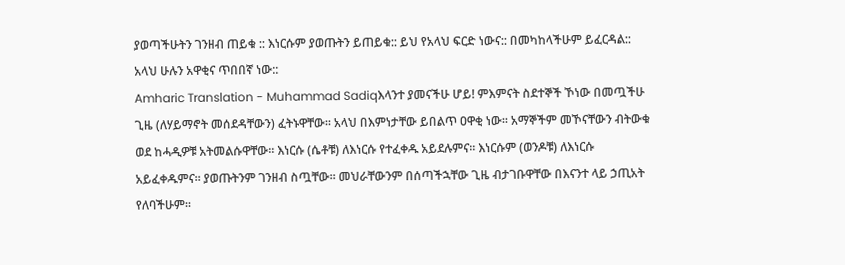ያወጣችሁትን ገንዘብ ጠይቁ :: እነርሱም ያወጡትን ይጠይቁ:: ይህ የአላህ ፍርድ ነውና:: በመካከላችሁም ይፈርዳል:: አላህ ሁሉን አዋቂና ጥበበኛ ነው::
Amharic Translation - Muhammad Sadiqእላንተ ያመናችሁ ሆይ! ምእምናት ስደተኞች ኾነው በመጧችሁ ጊዜ (ለሃይማኖት መሰደዳቸውን) ፈትኑዋቸው፡፡ አላህ በእምነታቸው ይበልጥ ዐዋቂ ነው፡፡ አማኞችም መኾናቸውን ብትውቁ ወደ ከሓዲዎቹ አትመልሱዋቸው፡፡ እነርሱ (ሴቶቹ) ለእነርሱ የተፈቀዱ አይደሉምና፡፡ እነርሱም (ወንዶቹ) ለእነርሱ አይፈቀዱምና፡፡ ያወጡትንም ገንዘብ ስጧቸው፡፡ መህራቸውንም በሰጣችኋቸው ጊዜ ብታገቡዋቸው በእናንተ ላይ ኃጢአት የለባችሁም፡፡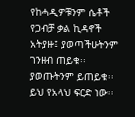የከሓዲዎቹንም ሴቶች የጋብቻ ቃል ኪዳኖች አትያዙ፤ ያወጣችሁትንም ገንዘብ ጠይቁ፡፡ ያወጡትንም ይጠይቁ፡፡ ይህ የአላህ ፍርድ ነው፡፡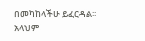በመካከላችሁ ይፈርዳል፡፡ አላህም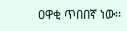ዐዋቂ ጥበበኛ ነው፡፡